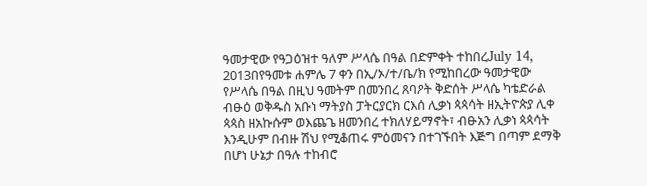ዓመታዊው የዓጋዕዝተ ዓለም ሥላሴ በዓል በድምቀት ተከበረJuly 14, 2013በየዓመቱ ሐምሌ 7 ቀን በኢ/ኦ/ተ/ቤ/ክ የሚከበረው ዓመታዊው የሥላሴ በዓል በዚህ ዓመትም በመንበረ ጸባዖት ቅድሰት ሥላሴ ካቴድራል ብፁዕ ወቅዱስ አቡነ ማትያስ ፓትርያርክ ርእሰ ሊቃነ ጳጳሳት ዘኢትዮጵያ ሊቀ ጳጳስ ዘአኩሱም ወእጨጌ ዘመንበረ ተክለሃይማኖት፣ ብፁአን ሊቃነ ጳጳሳት እንዲሁም በብዙ ሽህ የሚቆጠሩ ምዕመናን በተገኙበት እጅግ በጣም ደማቅ በሆነ ሁኔታ በዓሉ ተከብሮ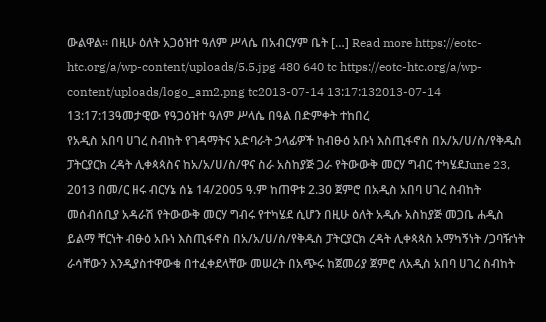ውልዋል፡፡ በዚሁ ዕለት አጋዕዝተ ዓለም ሥላሴ በአብርሃም ቤት […] Read more https://eotc-htc.org/a/wp-content/uploads/5.5.jpg 480 640 tc https://eotc-htc.org/a/wp-content/uploads/logo_am2.png tc2013-07-14 13:17:132013-07-14 13:17:13ዓመታዊው የዓጋዕዝተ ዓለም ሥላሴ በዓል በድምቀት ተከበረ
የአዲስ አበባ ሀገረ ስብከት የገዳማትና አድባራት ኃላፊዎች ከብፁዕ አቡነ እስጢፋኖስ በአ/አ/ሀ/ስ/የቅዱስ ፓትርያርክ ረዳት ሊቀጳጳስና ከአ/አ/ሀ/ስ/ዋና ስራ አስከያጅ ጋራ የትውውቅ መርሃ ግብር ተካሄደJune 23, 2013 በመ/ር ዘሩ ብርሃኔ ሰኔ 14/2005 ዓ.ም ከጠዋቱ 2.30 ጀምሮ በአዲስ አበባ ሀገረ ስብከት መሰብሰቢያ አዳራሽ የትውውቅ መርሃ ግብሩ የተካሄደ ሲሆን በዚሁ ዕለት አዲሱ አስከያጅ መጋቤ ሐዲስ ይልማ ቸርነት ብፁዕ አቡነ እስጢፋኖስ በአ/አ/ሀ/ስ/የቅዱስ ፓትርያርክ ረዳት ሊቀጳጳስ አማካኝነት /ጋባዥነት ራሳቸውን እንዲያስተዋውቁ በተፈቀደላቸው መሠረት በአጭሩ ከጀመሪያ ጀምሮ ለአዲስ አበባ ሀገረ ስብከት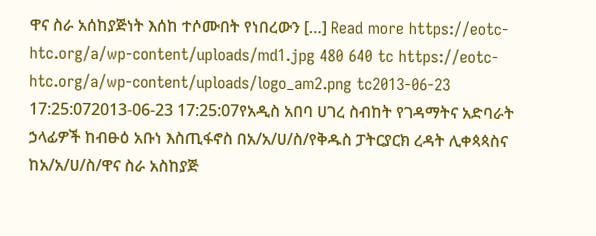ዋና ስራ አሰከያጅነት እሰከ ተሶሙበት የነበረውን […] Read more https://eotc-htc.org/a/wp-content/uploads/md1.jpg 480 640 tc https://eotc-htc.org/a/wp-content/uploads/logo_am2.png tc2013-06-23 17:25:072013-06-23 17:25:07የአዲስ አበባ ሀገረ ስብከት የገዳማትና አድባራት ኃላፊዎች ከብፁዕ አቡነ እስጢፋኖስ በአ/አ/ሀ/ስ/የቅዱስ ፓትርያርክ ረዳት ሊቀጳጳስና ከአ/አ/ሀ/ስ/ዋና ስራ አስከያጅ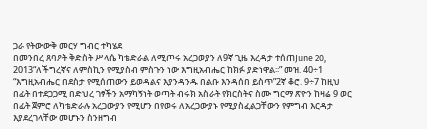ጋራ የትውውቅ መርሃ ግብር ተካሄደ
በመንበረ ጸባዖት ቅድስት ሥላሴ ካቴድራል ለሚጦሩ አረጋወያን ለ9ኛ ጊዜ እረዳታ ተሰጠJune 20, 2013“ለችግረኛና ለምስኪን የሚያስብ ምስጉን ነው እግዚአብሔር ከክፉ ያድነዋል፡፡” መዝ. 40÷1 “እግዚአብሔር በደስታ የሚሰጠውን ይወዳልና እያንዳንዱ በልቡ እንዳሰበ ይስጥ”2ኛ ቆሮ. 9÷7 ከዚህ በፊት በተደጋጋሚ በድህረ ገፃችን አማካኝነት ወጣት ብሩክ አስራት የክርስትና ስሙ ግርማ ጽዮን ከዛሬ 9 ወር በፊት ጀምሮ ለካቴድራሉ አረጋውያን የሚሆን በየወሩ ለአረጋውያኑ የሚያስፈልጋቸውን የምግብ እርዳታ እያደረገላቸው መሆኑን ስንዘግብ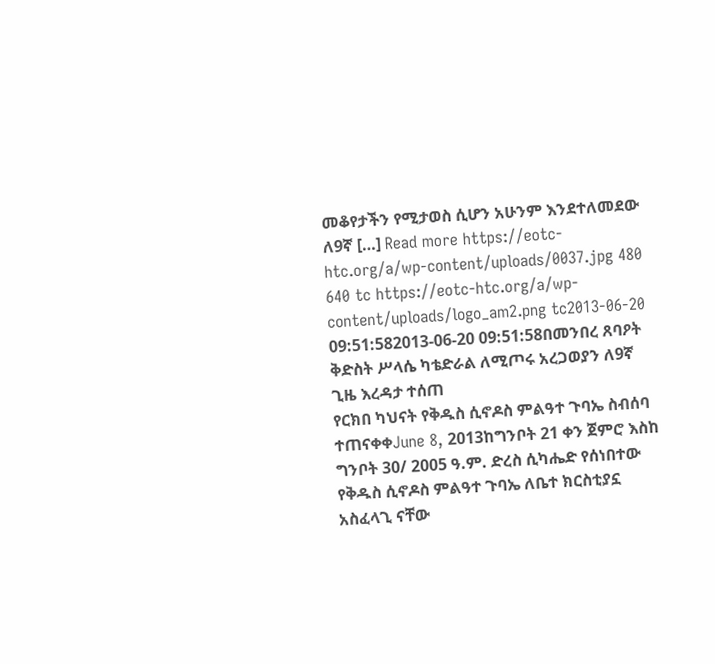መቆየታችን የሚታወስ ሲሆን አሁንም እንደተለመደው ለ9ኛ […] Read more https://eotc-htc.org/a/wp-content/uploads/0037.jpg 480 640 tc https://eotc-htc.org/a/wp-content/uploads/logo_am2.png tc2013-06-20 09:51:582013-06-20 09:51:58በመንበረ ጸባዖት ቅድስት ሥላሴ ካቴድራል ለሚጦሩ አረጋወያን ለ9ኛ ጊዜ እረዳታ ተሰጠ
የርክበ ካህናት የቅዱስ ሲኖዶስ ምልዓተ ጉባኤ ስብሰባ ተጠናቀቀJune 8, 2013ከግንቦት 21 ቀን ጀምሮ እስከ ግንቦት 30/ 2005 ዓ.ም. ድረስ ሲካሔድ የሰነበተው የቅዱስ ሲኖዶስ ምልዓተ ጉባኤ ለቤተ ክርስቲያኗ አስፈላጊ ናቸው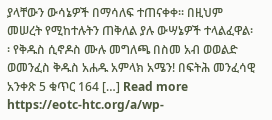ያላቸውን ውሳኔዎች በማሳለፍ ተጠናቀቀ፡፡ በዚህም መሠረት የሚከተሉትን ጠቅለል ያሉ ውሣኔዎች ተላልፈዋል፡፡ የቅዱስ ሲኖዶስ ሙሉ መግለጫ በስመ አብ ወወልድ ወመንፈስ ቅዱስ አሐዱ አምላክ አሜን! በፍትሕ መንፈሳዊ አንቀጽ 5 ቁጥር 164 […] Read more https://eotc-htc.org/a/wp-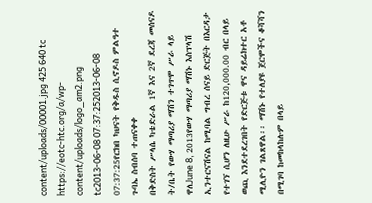content/uploads/00001.jpg 425 640 tc https://eotc-htc.org/a/wp-content/uploads/logo_am2.png tc2013-06-08 07:37:252013-06-08 07:37:25የርክበ ካህናት የቅዱስ ሲኖዶስ ምልዓተ ጉባኤ ስብሰባ ተጠናቀቀ
በቅድስት ሥላሴ ካቴድራል 1ኛ እና 2ኛ ደረጃ መሰናዶ ት/ቤት የውሃ ማጣሪያ ማሽን ተገጥሞ ሥራ ላይ ዋለJune 8, 2013የውሃ ማጣሪያ ማሽኑ እስፕላሽ ኢንተርናሽናል ከሚባል ግብረ ሰናይ ድርጅት በእርዳታ የተገኘ ሲሆን ለዚሁ ሥራ ከ120,000.00 ብር በላይ ወጪ እንደተደረገበት የድርጅቱ ዋና ዳይሬክተር አቶ ሚሊዮን ገልጸዋል፡፡ ማሽኑ የተለያዩ ጀርሞችና ቆሻሻን በሚገባ ከመከላከሉም በላይ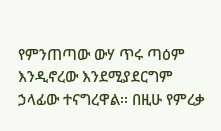የምንጠጣው ውሃ ጥሩ ጣዕም እንዲኖረው እንደሚያደርግም ኃላፊው ተናግረዋል፡፡ በዚሁ የምረቃ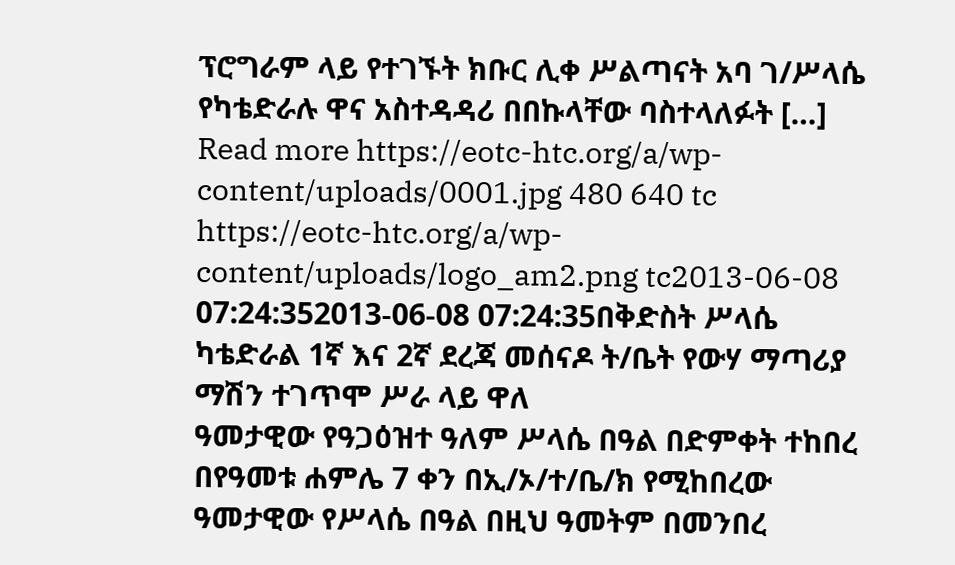ፕሮግራም ላይ የተገኙት ክቡር ሊቀ ሥልጣናት አባ ገ/ሥላሴ የካቴድራሉ ዋና አስተዳዳሪ በበኩላቸው ባስተላለፉት […] Read more https://eotc-htc.org/a/wp-content/uploads/0001.jpg 480 640 tc https://eotc-htc.org/a/wp-content/uploads/logo_am2.png tc2013-06-08 07:24:352013-06-08 07:24:35በቅድስት ሥላሴ ካቴድራል 1ኛ እና 2ኛ ደረጃ መሰናዶ ት/ቤት የውሃ ማጣሪያ ማሽን ተገጥሞ ሥራ ላይ ዋለ
ዓመታዊው የዓጋዕዝተ ዓለም ሥላሴ በዓል በድምቀት ተከበረ
በየዓመቱ ሐምሌ 7 ቀን በኢ/ኦ/ተ/ቤ/ክ የሚከበረው ዓመታዊው የሥላሴ በዓል በዚህ ዓመትም በመንበረ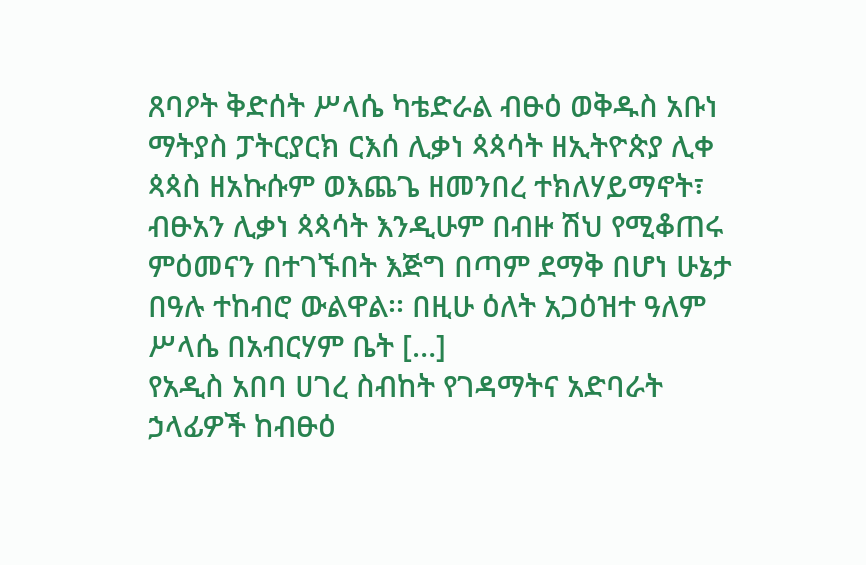ጸባዖት ቅድሰት ሥላሴ ካቴድራል ብፁዕ ወቅዱስ አቡነ ማትያስ ፓትርያርክ ርእሰ ሊቃነ ጳጳሳት ዘኢትዮጵያ ሊቀ ጳጳስ ዘአኩሱም ወእጨጌ ዘመንበረ ተክለሃይማኖት፣ ብፁአን ሊቃነ ጳጳሳት እንዲሁም በብዙ ሽህ የሚቆጠሩ ምዕመናን በተገኙበት እጅግ በጣም ደማቅ በሆነ ሁኔታ በዓሉ ተከብሮ ውልዋል፡፡ በዚሁ ዕለት አጋዕዝተ ዓለም ሥላሴ በአብርሃም ቤት […]
የአዲስ አበባ ሀገረ ስብከት የገዳማትና አድባራት ኃላፊዎች ከብፁዕ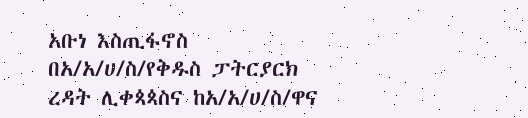አቡነ እስጢፋኖስ በአ/አ/ሀ/ስ/የቅዱስ ፓትርያርክ ረዳት ሊቀጳጳስና ከአ/አ/ሀ/ስ/ዋና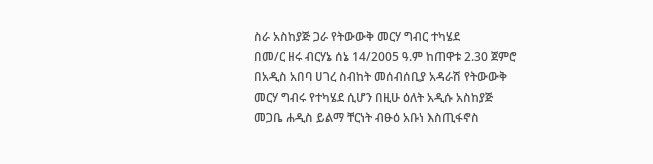ስራ አስከያጅ ጋራ የትውውቅ መርሃ ግብር ተካሄደ
በመ/ር ዘሩ ብርሃኔ ሰኔ 14/2005 ዓ.ም ከጠዋቱ 2.30 ጀምሮ በአዲስ አበባ ሀገረ ስብከት መሰብሰቢያ አዳራሽ የትውውቅ መርሃ ግብሩ የተካሄደ ሲሆን በዚሁ ዕለት አዲሱ አስከያጅ መጋቤ ሐዲስ ይልማ ቸርነት ብፁዕ አቡነ እስጢፋኖስ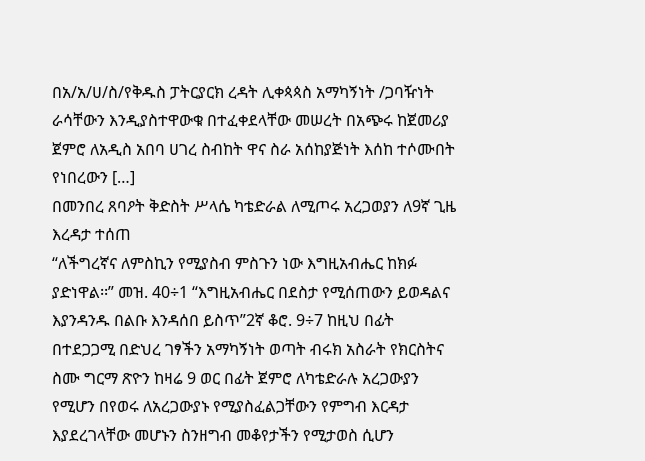በአ/አ/ሀ/ስ/የቅዱስ ፓትርያርክ ረዳት ሊቀጳጳስ አማካኝነት /ጋባዥነት ራሳቸውን እንዲያስተዋውቁ በተፈቀደላቸው መሠረት በአጭሩ ከጀመሪያ ጀምሮ ለአዲስ አበባ ሀገረ ስብከት ዋና ስራ አሰከያጅነት እሰከ ተሶሙበት የነበረውን […]
በመንበረ ጸባዖት ቅድስት ሥላሴ ካቴድራል ለሚጦሩ አረጋወያን ለ9ኛ ጊዜ እረዳታ ተሰጠ
“ለችግረኛና ለምስኪን የሚያስብ ምስጉን ነው እግዚአብሔር ከክፉ ያድነዋል፡፡” መዝ. 40÷1 “እግዚአብሔር በደስታ የሚሰጠውን ይወዳልና እያንዳንዱ በልቡ እንዳሰበ ይስጥ”2ኛ ቆሮ. 9÷7 ከዚህ በፊት በተደጋጋሚ በድህረ ገፃችን አማካኝነት ወጣት ብሩክ አስራት የክርስትና ስሙ ግርማ ጽዮን ከዛሬ 9 ወር በፊት ጀምሮ ለካቴድራሉ አረጋውያን የሚሆን በየወሩ ለአረጋውያኑ የሚያስፈልጋቸውን የምግብ እርዳታ እያደረገላቸው መሆኑን ስንዘግብ መቆየታችን የሚታወስ ሲሆን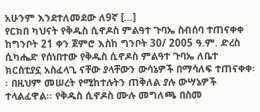አሁንም እንደተለመደው ለ9ኛ […]
የርክበ ካህናት የቅዱስ ሲኖዶስ ምልዓተ ጉባኤ ስብሰባ ተጠናቀቀ
ከግንቦት 21 ቀን ጀምሮ እስከ ግንቦት 30/ 2005 ዓ.ም. ድረስ ሲካሔድ የሰነበተው የቅዱስ ሲኖዶስ ምልዓተ ጉባኤ ለቤተ ክርስቲያኗ አስፈላጊ ናቸው ያላቸውን ውሳኔዎች በማሳለፍ ተጠናቀቀ፡፡ በዚህም መሠረት የሚከተሉትን ጠቅለል ያሉ ውሣኔዎች ተላልፈዋል፡፡ የቅዱስ ሲኖዶስ ሙሉ መግለጫ በስመ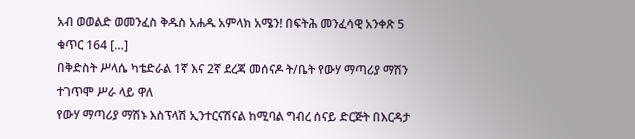አብ ወወልድ ወመንፈስ ቅዱስ አሐዱ አምላክ አሜን! በፍትሕ መንፈሳዊ አንቀጽ 5 ቁጥር 164 […]
በቅድስት ሥላሴ ካቴድራል 1ኛ እና 2ኛ ደረጃ መሰናዶ ት/ቤት የውሃ ማጣሪያ ማሽን ተገጥሞ ሥራ ላይ ዋለ
የውሃ ማጣሪያ ማሽኑ እስፕላሽ ኢንተርናሽናል ከሚባል ግብረ ሰናይ ድርጅት በእርዳታ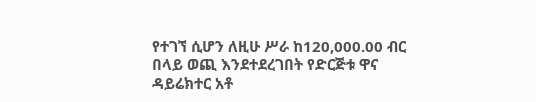የተገኘ ሲሆን ለዚሁ ሥራ ከ120,000.00 ብር በላይ ወጪ እንደተደረገበት የድርጅቱ ዋና ዳይሬክተር አቶ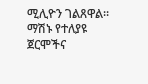ሚሊዮን ገልጸዋል፡፡ ማሽኑ የተለያዩ ጀርሞችና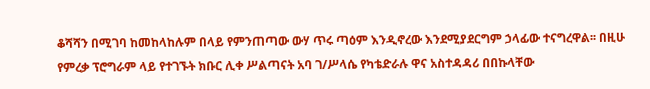ቆሻሻን በሚገባ ከመከላከሉም በላይ የምንጠጣው ውሃ ጥሩ ጣዕም እንዲኖረው እንደሚያደርግም ኃላፊው ተናግረዋል፡፡ በዚሁ የምረቃ ፕሮግራም ላይ የተገኙት ክቡር ሊቀ ሥልጣናት አባ ገ/ሥላሴ የካቴድራሉ ዋና አስተዳዳሪ በበኩላቸው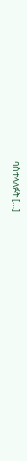ባስተላለፉት […]